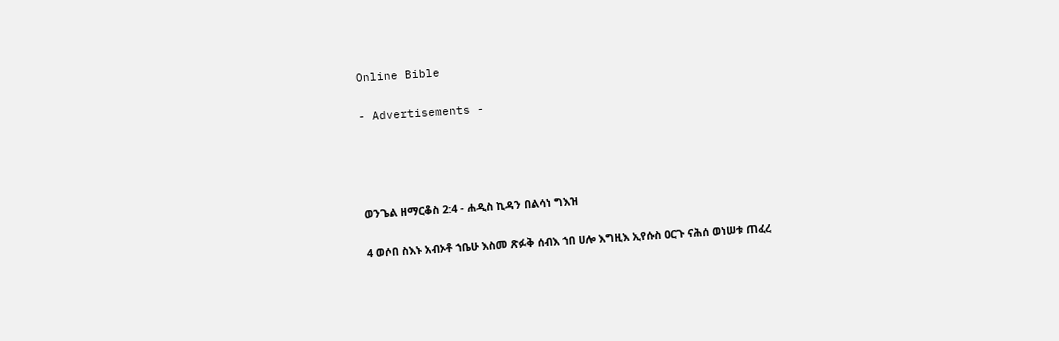Online Bible

- Advertisements -




ወንጌል ዘማርቆስ 2:4 - ሐዲስ ኪዳን በልሳነ ግእዝ

4 ወሶበ ስእኑ አብኦቶ ኀቤሁ እስመ ጽፉቅ ሰብእ ኀበ ሀሎ እግዚእ ኢየሱስ ዐርጉ ናሕሰ ወነሠቱ ጠፈረ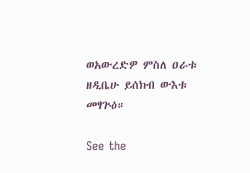ወአውረድዎ ምስለ ዐራቱ ዘዲቤሁ ይሰክብ ውእቱ መፃጕዕ።

See the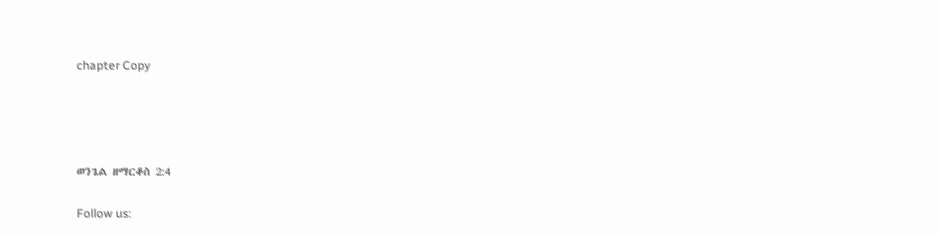chapter Copy




ወንጌል ዘማርቆስ 2:4

Follow us: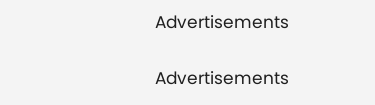Advertisements


Advertisements